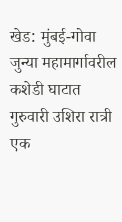खेड: मुंबई-गोवा जुन्या महामार्गावरील कशेडी घाटात गुरुवारी उशिरा रात्री एक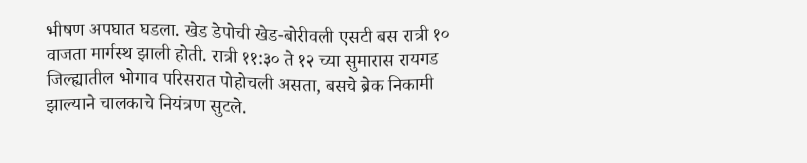भीषण अपघात घडला. खेड डेपोची खेड-बोरीवली एसटी बस रात्री १० वाजता मार्गस्थ झाली होती. रात्री ११:३० ते १२ च्या सुमारास रायगड जिल्ह्यातील भोगाव परिसरात पोहोचली असता, बसचे ब्रेक निकामी झाल्याने चालकाचे नियंत्रण सुटले.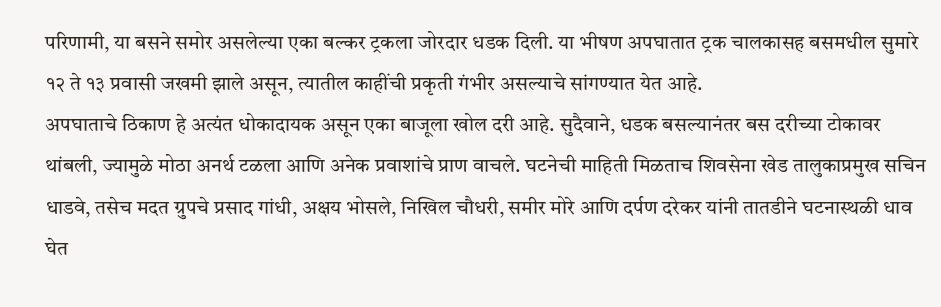परिणामी, या बसने समोर असलेल्या एका बल्कर ट्रकला जोरदार धडक दिली. या भीषण अपघातात ट्रक चालकासह बसमधील सुमारे १२ ते १३ प्रवासी जखमी झाले असून, त्यातील काहींची प्रकृती गंभीर असल्याचे सांगण्यात येत आहे.
अपघाताचे ठिकाण हे अत्यंत धोकादायक असून एका बाजूला खोल दरी आहे. सुदैवाने, धडक बसल्यानंतर बस दरीच्या टोकावर थांबली, ज्यामुळे मोठा अनर्थ टळला आणि अनेक प्रवाशांचे प्राण वाचले. घटनेची माहिती मिळताच शिवसेना खेड तालुकाप्रमुख सचिन धाडवे, तसेच मदत ग्रुपचे प्रसाद गांधी, अक्षय भोसले, निखिल चौधरी, समीर मोरे आणि दर्पण दरेकर यांनी तातडीने घटनास्थळी धाव घेत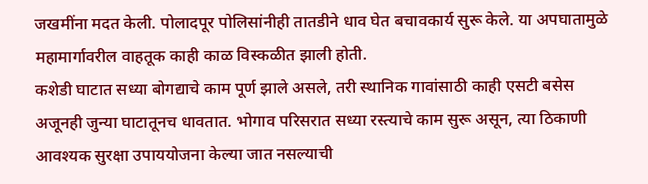जखमींना मदत केली. पोलादपूर पोलिसांनीही तातडीने धाव घेत बचावकार्य सुरू केले. या अपघातामुळे महामार्गावरील वाहतूक काही काळ विस्कळीत झाली होती.
कशेडी घाटात सध्या बोगद्याचे काम पूर्ण झाले असले, तरी स्थानिक गावांसाठी काही एसटी बसेस अजूनही जुन्या घाटातूनच धावतात. भोगाव परिसरात सध्या रस्त्याचे काम सुरू असून, त्या ठिकाणी आवश्यक सुरक्षा उपाययोजना केल्या जात नसल्याची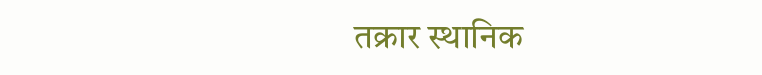तक्रार स्थानिक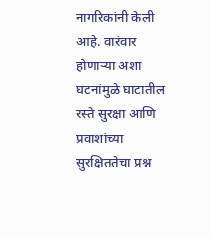नागरिकांनी केली आहे. वारंवार होणाऱ्या अशा घटनांमुळे घाटातील रस्ते सुरक्षा आणि प्रवाशांच्या सुरक्षिततेचा प्रश्न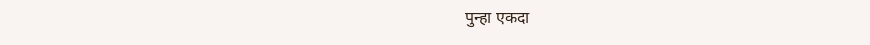पुन्हा एकदा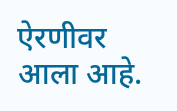ऐरणीवर आला आहे.